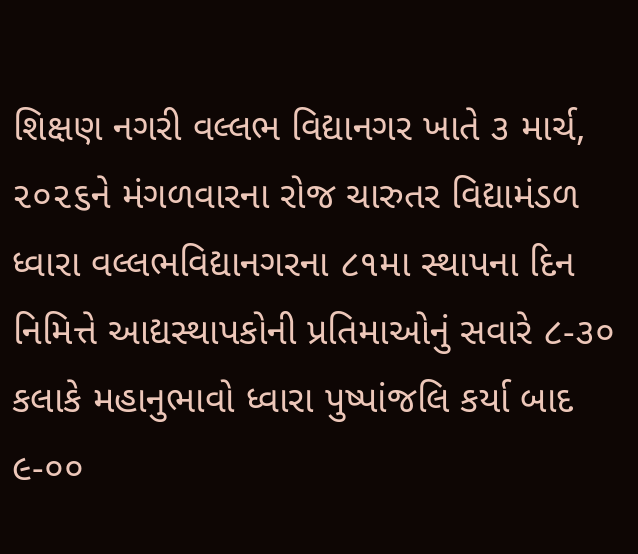શિક્ષણ નગરી વલ્લભ વિદ્યાનગર ખાતે ૩ માર્ચ, ૨૦૨૬ને મંગળવારના રોજ ચારુતર વિદ્યામંડળ ધ્વારા વલ્લભવિદ્યાનગરના ૮૧મા સ્થાપના દિન નિમિત્તે આદ્યસ્થાપકોની પ્રતિમાઓનું સવારે ૮-૩૦ કલાકે મહાનુભાવો ધ્વારા પુષ્પાંજલિ કર્યા બાદ ૯-૦૦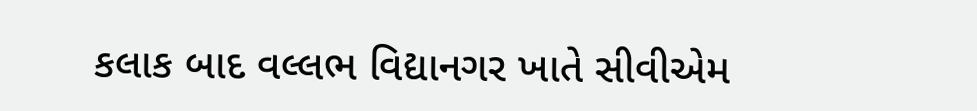કલાક બાદ વલ્લભ વિદ્યાનગર ખાતે સીવીએમ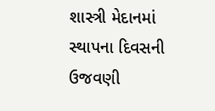શાસ્ત્રી મેદાનમાં સ્થાપના દિવસની ઉજવણી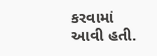કરવામાં આવી હતી.